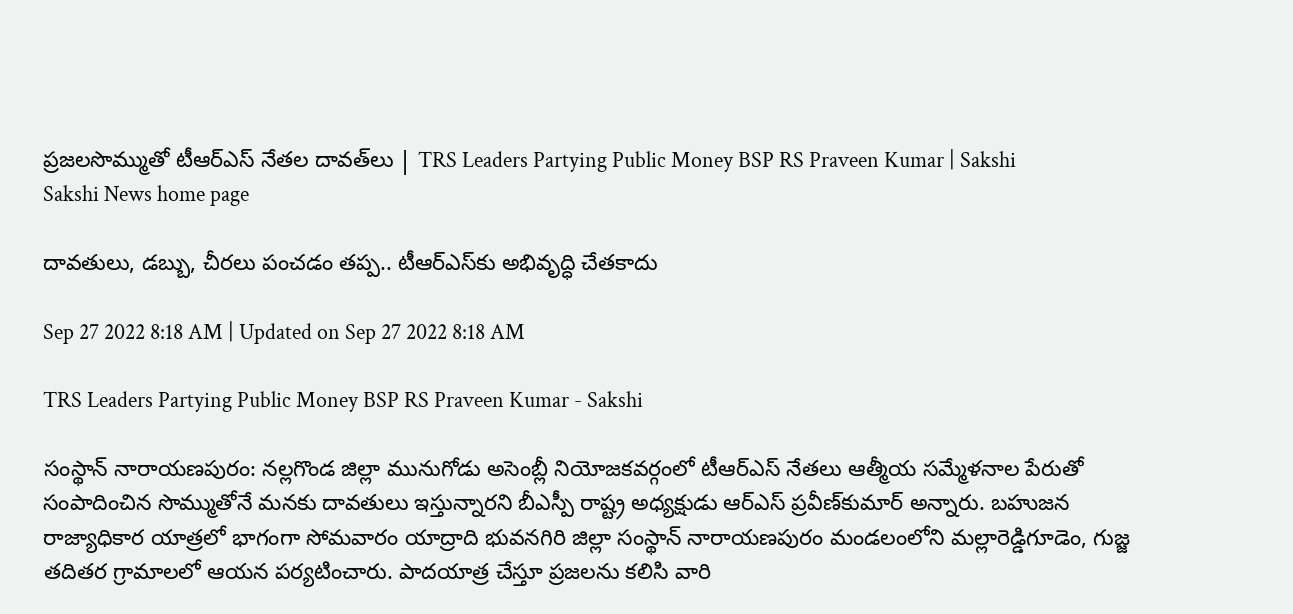ప్రజలసొమ్ముతో టీఆర్‌ఎస్‌ నేతల దావత్‌లు | TRS Leaders Partying Public Money BSP RS Praveen Kumar | Sakshi
Sakshi News home page

దావతులు, డబ్బు, చీరలు పంచడం తప్ప.. టీఆర్‌ఎస్‌కు అభివృద్ధి చేతకాదు

Sep 27 2022 8:18 AM | Updated on Sep 27 2022 8:18 AM

TRS Leaders Partying Public Money BSP RS Praveen Kumar - Sakshi

సంస్థాన్‌ నారాయణపురం: నల్లగొండ జిల్లా మునుగోడు అసెంబ్లీ నియోజకవర్గంలో టీఆర్‌ఎస్‌ నేతలు ఆత్మీయ సమ్మేళనాల పేరుతో సంపాదించిన సొమ్ముతోనే మనకు దావతులు ఇస్తున్నారని బీఎస్పీ రాష్ట్ర అధ్యక్షుడు ఆర్‌ఎస్‌ ప్రవీణ్‌కుమార్‌ అన్నారు. బహుజన రాజ్యాధికార యాత్రలో భాగంగా సోమవారం యాద్రాది భువనగిరి జిల్లా సంస్థాన్‌ నారాయణపురం మండలంలోని మల్లారెడ్డిగూడెం, గుజ్జ తదితర గ్రామాలలో ఆయన పర్యటించారు. పాదయాత్ర చేస్తూ ప్రజలను కలిసి వారి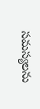సమస్యలను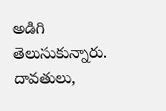అడిగి తెలుసుకున్నారు. దావతులు,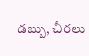డబ్బు, చీరలు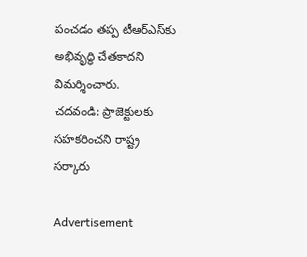పంచడం తప్ప టీఆర్‌ఎస్‌కు అభివృద్ధి చేతకాదని విమర్శించారు.
చదవండి: ప్రాజెక్టులకు సహకరించని రాష్ట్ర సర్కారు

Advertisement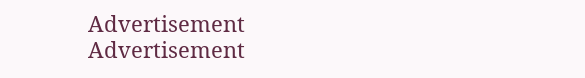Advertisement
Advertisement